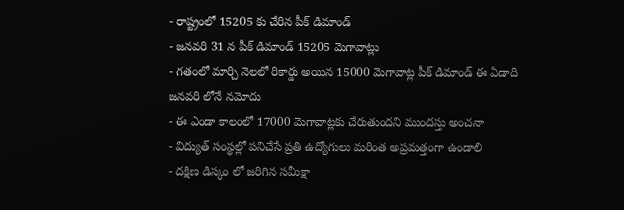- రాష్ట్రంలో 15205 కు చేరిన పీక్ డిమాండ్
- జనవరి 31 న పీక్ డిమాండ్ 15205 మెగావాట్లు
- గతంలో మార్చి నెలలో రికార్డు అయిన 15000 మెగావాట్ల పీక్ డిమాండ్ ఈ ఏడాది జనవరి లోనే నమోదు
- ఈ ఎండా కాలంలో 17000 మెగావాట్లకు చేరుతుందని ముందస్తు అంచనా
- విద్యుత్ సంస్థల్లో పనిచేసే ప్రతి ఉద్యోగులు మరింత అప్రమత్తంగా ఉండాలి
- దక్షిణ డిస్కం లో జరిగిన సమీక్షా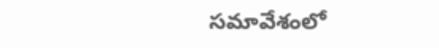సమావేశంలో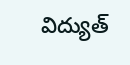విద్యుత్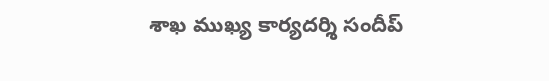శాఖ ముఖ్య కార్యదర్శి సందీప్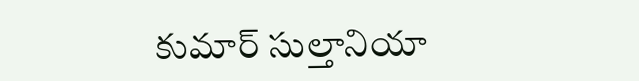కుమార్ సుల్తానియా